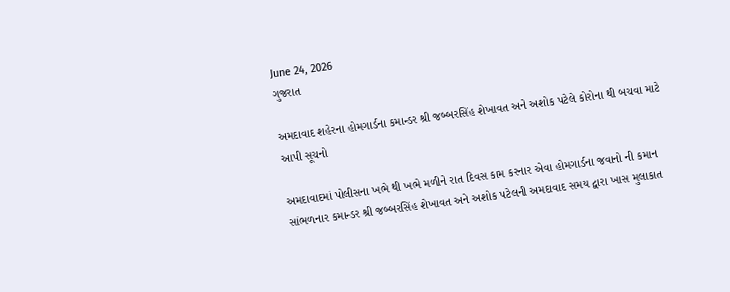June 24, 2026
ગુજરાત

અમદાવાદ શહેરના હોમગાર્ડના કમાન્ડર શ્રી જબ્બરસિંહ શેખાવત અને અશોક પટેલે કોરોના થી બચવા માટે આપી સૂચનો

અમદાવાદમાં પોલીસના ખભે થી ખભે મળીને રાત દિવસ કામ કરનાર એવા હોમગાર્ડના જવાનો ની કમાન સાંભળનાર કમાન્ડર શ્રી જબ્બરસિંહ શેખાવત અને અશોક પટેલની અમદાવાદ સમય દ્વારા ખાસ મુલાકાત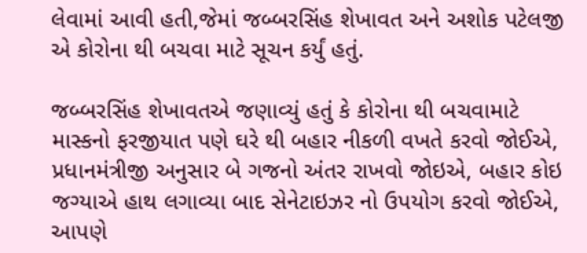લેવામાં આવી હતી,જેમાં જબ્બરસિંહ શેખાવત અને અશોક પટેલજી એ કોરોના થી બચવા માટે સૂચન કર્યું હતું.

જબ્બરસિંહ શેખાવતએ જણાવ્યું હતું કે કોરોના થી બચવામાટે માસ્કનો ફરજીયાત પણે ઘરે થી બહાર નીકળી વખતે કરવો જોઈએ, પ્રધાનમંત્રીજી અનુસાર બે ગજનો અંતર રાખવો જોઇએ, બહાર કોઇ જગ્યાએ હાથ લગાવ્યા બાદ સેનેટાઇઝર નો ઉપયોગ કરવો જોઈએ, આપણે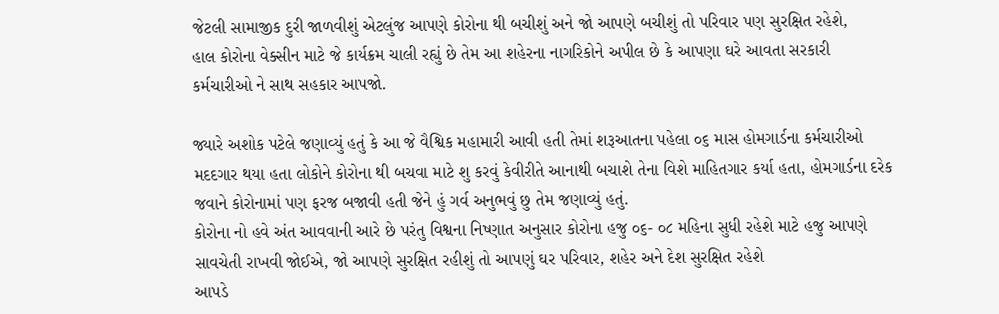જેટલી સામાજીક દુરી જાળવીશું એટલુંજ આપણે કોરોના થી બચીશું અને જો આપણે બચીશું તો પરિવાર પણ સુરક્ષિત રહેશે,
હાલ કોરોના વેક્સીન માટે જે કાર્યક્રમ ચાલી રહ્યું છે તેમ આ શહેરના નાગરિકોને અપીલ છે કે આપણા ઘરે આવતા સરકારી કર્મચારીઓ ને સાથ સહકાર આપજો.

જ્યારે અશોક પટેલે જણાવ્યું હતું કે આ જે વૈશ્વિક મહામારી આવી હતી તેમાં શરૂઆતના પહેલા ૦૬ માસ હોમગાર્ડના કર્મચારીઓ મદદગાર થયા હતા લોકોને કોરોના થી બચવા માટે શુ કરવું કેવીરીતે આનાથી બચાશે તેના વિશે માહિતગાર કર્યા હતા, હોમગાર્ડના દરેક જવાને કોરોનામાં પણ ફરજ બજાવી હતી જેને હું ગર્વ અનુભવું છુ તેમ જણાવ્યું હતું.
કોરોના નો હવે અંત આવવાની આરે છે પરંતુ વિશ્વના નિષ્ણાત અનુસાર કોરોના હજુ ૦૬- ૦૮ મહિના સુધી રહેશે માટે હજુ આપણે સાવચેતી રાખવી જોઈએ, જો આપણે સુરક્ષિત રહીશું તો આપણું ઘર પરિવાર, શહેર અને દેશ સુરક્ષિત રહેશે
આપડે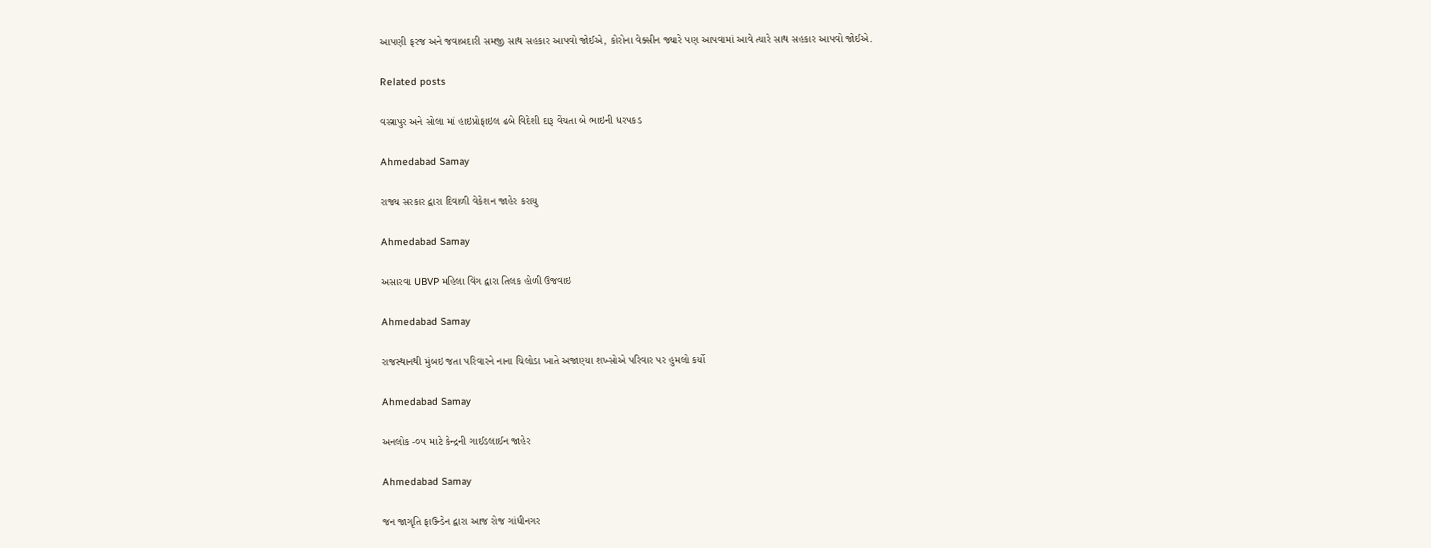આપણી ફરજ અને જવાબદારી સમજી સાથ સહકાર આપવો જોઈએ, કોરોના વેક્સીન જ્યારે પણ આપવામાં આવે ત્યારે સાથ સહકાર આપવો જોઈએ.

Related posts

વસ્ત્રાપુર અને સોલા માં હાઇપ્રોફાઇલ ઢબે વિદેશી દારૂ વેંચતા બે ભાઇની ધરપકડ

Ahmedabad Samay

રાજ્ય સરકાર દ્વારા દિવાળી વેકેશન જાહેર કરાયુ

Ahmedabad Samay

અસારવા UBVP મહિલા વિંગ દ્વારા તિલક હોળી ઉજવાઇ

Ahmedabad Samay

રાજસ્થાનથી મુંબઇ જતા પરિવારને નાના ચિલોડા ખાતે અજાણ્યા શખ્સોએ પરિવાર પર હુમલો કર્યો

Ahmedabad Samay

અનલોક -૦૫ માટે કેન્દ્રની ગાઈડલાઈન જાહેર

Ahmedabad Samay

જન જાગૃતિ ફાઉન્ડેન દ્વારા આજ રોજ ગાંધીનગર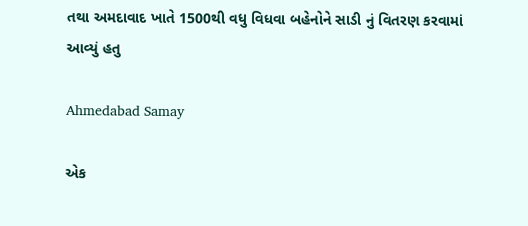તથા અમદાવાદ ખાતે 1500થી વધુ વિધવા બહેનોને સાડી નું વિતરણ કરવામાં આવ્યું હતુ

Ahmedabad Samay

એક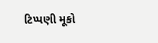ટિપ્પણી મૂકો